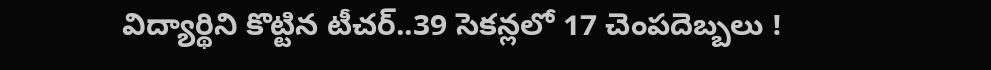విద్యార్థిని కొట్టిన టీచర్..39 సెకన్లలో 17 చెంపదెబ్బలు !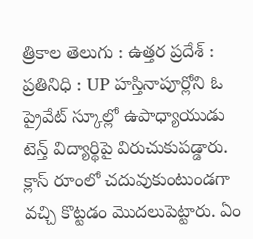త్రికాల తెలుగు : ఉత్తర ప్రదేశ్ : ప్రతినిధి : UP హస్తినాపూర్లోని ఓ ప్రైవేట్ స్కూల్లో ఉపాధ్యాయుడు టెన్త్ విద్యార్థిపై విరుచుకుపడ్డారు. క్లాస్ రూంలో చదువుకుంటుండగా వచ్చి కొట్టడం మొదలుపెట్టారు. ఏం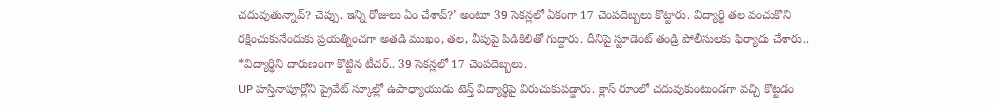చదువుతున్నావ్? చెప్పు. ఇన్ని రోజులు ఏం చేశావ్?’ అంటూ 39 సెకన్లలో ఏకంగా 17 చెంపదెబ్బలు కొట్టారు. విద్యార్థి తల వంచుకొని రక్షించుకునేందుకు ప్రయత్నించగా అతడి ముఖం, తల, వీపుపై పిడికిలితో గుద్దారు. దీనిపై స్టూడెంట్ తండ్రి పోలీసులకు ఫిర్యాదు చేశారు..
*విద్యార్థిని దారుణంగా కొట్టిన టీచర్.. 39 సెకన్లలో 17 చెంపదెబ్బలు.
UP హస్తినాపూర్లోని ప్రైవేట్ స్కూల్లో ఉపాధ్యాయుడు టెన్త్ విద్యార్థిపై విరుచుకుపడ్డారు. క్లాస్ రూంలో చదువుకుంటుండగా వచ్చి కొట్టడం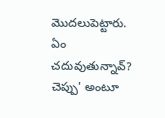మొదలుపెట్టారు. ఏం చదువుతున్నావ్? చెప్పు' అంటూ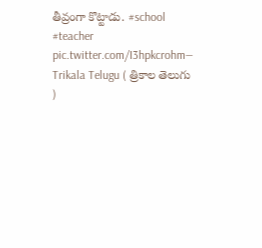తీవ్రంగా కొట్టాడు. #school #teacher pic.twitter.com/I3hpkcrohm— Trikala Telugu ( త్రికాల తెలుగు )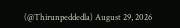(@Thirunpeddedla) August 29, 2026